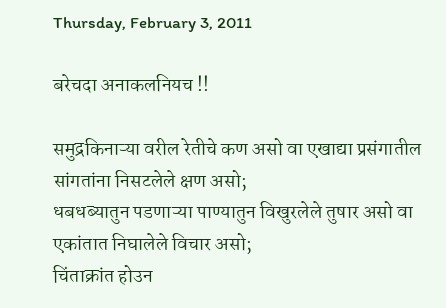Thursday, February 3, 2011

बरेचदा अनाकलनियच !!

समुद्रकिनाऱ्या वरील रेतीचे कण असो वा एखाद्या प्रसंगातील सांगतांना निसटलेले क्षण असो;
धबधब्यातुन पडणाऱ्या पाण्यातुन विखुरलेले तुषार असो वा एकांतात निघालेले विचार असो;
चिंताक्रांत होउन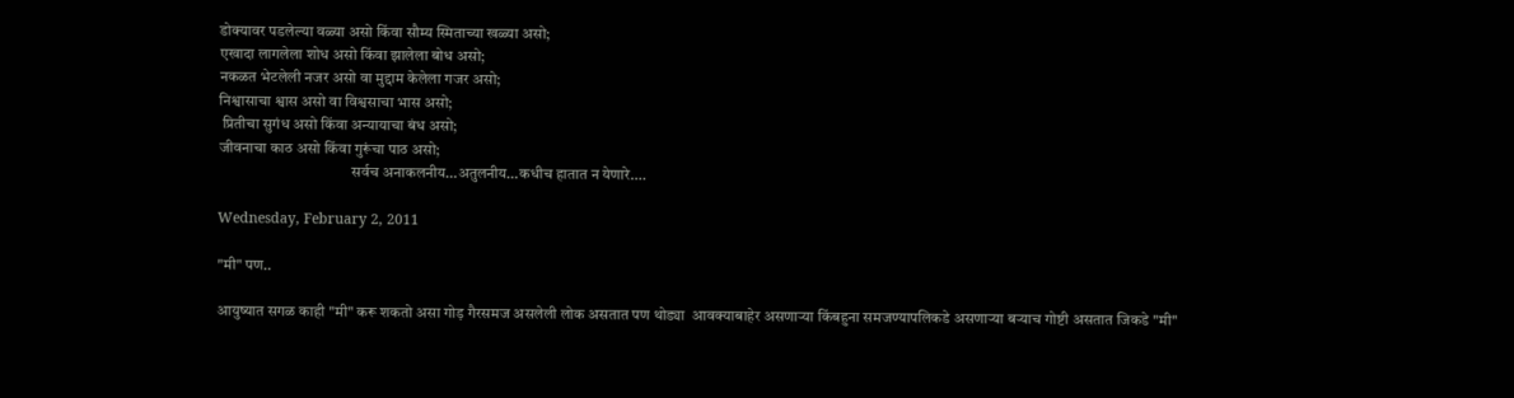डोक्यावर पडलेल्या वळ्या असो किंवा सौम्य स्मिताच्या खळ्या असो;
एखादा लागलेला शोध असो किंवा झालेला बोध असो;
नकळत भेटलेली नजर असो वा मुद्दाम केलेला गजर असो;
निश्वासाचा श्वास असो वा विश्वसाचा भास असो;
 प्रितीचा सुगंध असो किंवा अन्यायाचा बंध असो;
जीवनाचा काठ असो किंवा गुरूंचा पाठ असो;
                                           सर्वच अनाकलनीय...अतुलनीय...कधीच हातात न येणारे....

Wednesday, February 2, 2011

"मी" पण..

आयुष्यात सगळ काही "मी" करू शकतो असा गोड़ गैरसमज असलेली लोक असतात पण थोड्या  आवक्याबाहेर असणाऱ्या किंबहुना समजण्यापलिकडे असणाऱ्या बऱ्याच गोष्टी असतात जिकडे "मी"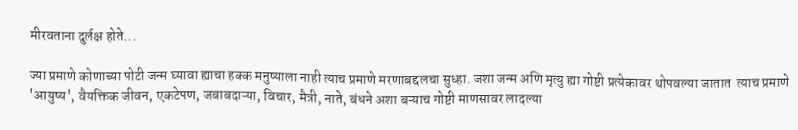मीरवताना दुर्लक्ष होते...

ज्या प्रमाणे कोणाच्या पोटी जन्म घ्यावा ह्याचा हक्क मनुष्याला नाही त्याच प्रमाणे मरणाबद्दलचा सुध्हा. जशा जन्म अणि मृत्यु ह्या गोष्टी प्रत्येकावर थोपवल्या जातात  त्याच प्रमाणे 'आयुष्य', वैयक्तिक जीवन, एकटेपण, जबाबदाऱ्या, विचार, मैत्री, नाते, बंधने अशा बऱ्याच गोष्टी माणसावर लादल्या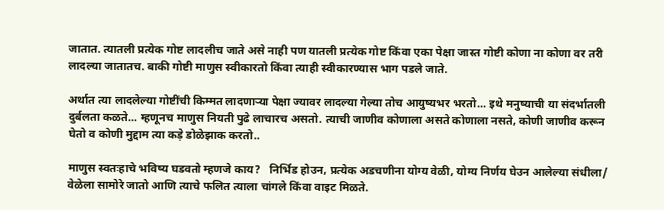जातात. त्यातली प्रत्येक गोष्ट लादलीच जाते असे नाही पण यातली प्रत्येक गोष्ट किंवा एका पेक्षा जास्त गोष्टी कोणा ना कोणा वर तरी लादल्या जातातच. बाकी गोष्टी माणुस स्वीकारतो किंवा त्याही स्वीकारण्यास भाग पडले जाते.

अर्थात त्या लादलेल्या गोष्टींची किम्मत लादणाऱ्या पेक्षा ज्यावर लादल्या गेल्या तोच आयुष्यभर भरतो... इथे मनुष्याची या संदर्भातली दुर्बलता कळते... म्हणूनच माणुस नियती पुढे लाचारच असतो. त्याची जाणीव कोणाला असते कोणाला नसते, कोणी जाणीव करून घेतो व कोणी मुद्दाम त्या कड़े डोळेझाक करतो..

माणुस स्वतःहाचे भविष्य घडवतो म्हणजे काय?   निर्भिड होउन, प्रत्येक अडचणीना योग्य वेळी, योग्य निर्णय घेउन आलेल्या संधीला/ वेळेला सामोरे जातो आणि त्याचे फलित त्याला चांगले किंवा वाइट मिळते.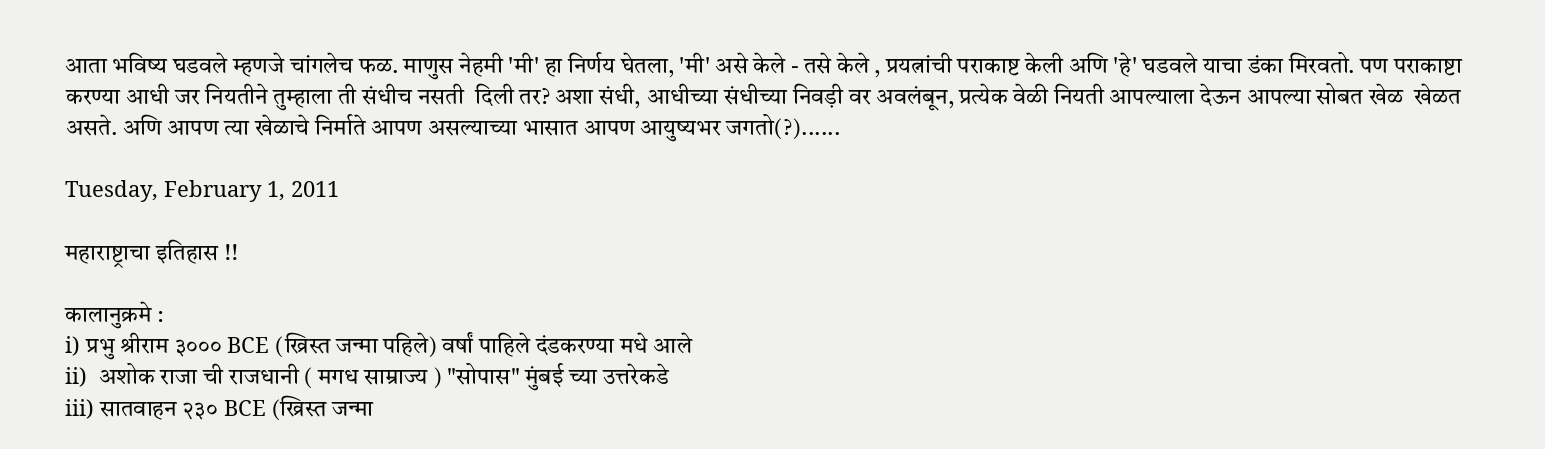आता भविष्य घडवले म्हणजे चांगलेच फळ. माणुस नेहमी 'मी' हा निर्णय घेतला, 'मी' असे केले - तसे केले , प्रयत्नांची पराकाष्ट केली अणि 'हे' घडवले याचा डंका मिरवतो. पण पराकाष्टा करण्या आधी जर नियतीने तुम्हाला ती संधीच नसती  दिली तर? अशा संधी, आधीच्या संधीच्या निवड़ी वर अवलंबून, प्रत्येक वेळी नियती आपल्याला देऊन आपल्या सोबत खेळ  खेळत असते. अणि आपण त्या खेळाचे निर्माते आपण असल्याच्या भासात आपण आयुष्यभर जगतो(?)......

Tuesday, February 1, 2011

महाराष्ट्राचा इतिहास !!

कालानुक्रमे :
i) प्रभु श्रीराम ३००० BCE (ख्रिस्त जन्मा पहिले) वर्षां पाहिले दंडकरण्या मधे आले
ii)  अशोक राजा ची राजधानी ( मगध साम्राज्य ) "सोपास" मुंबई च्या उत्तरेकडे
iii) सातवाहन २३० BCE (ख्रिस्त जन्मा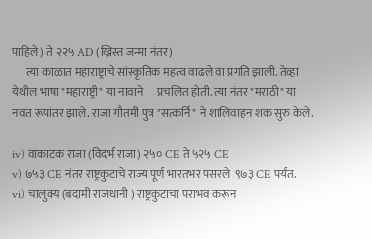पाहिले) ते २२५ AD (ख्रिस्त जन्मा नंतर)
      त्या काळात महाराष्ट्राचे सांस्कृतिक महत्व वाढले वा प्रगति झाली. तेव्हा येथील भाषा "महाराष्ट्री" या नावाने      प्रचलित होती. त्या नंतर "मराठी" या नवत रूपांतर झाले. राजा गौतमी पुत्र "सत्कर्नि" ने शालिवाहन शक सुरु केले.

iv) वाकाटक राजा (विदर्भ राजा) २५० CE ते ५२५ CE
v) ७५३ CE नंतर राष्ट्रकुटाचे राज्य पूर्ण भारतभर पसरले  ९७३ CE पर्यंत.
vi) चालुक्य (बदामी राजधानी ) राष्ट्रकुटाचा पराभव करून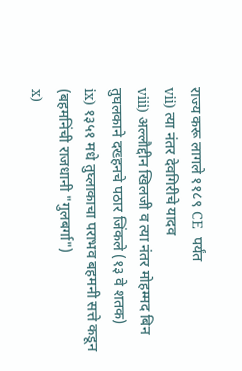राज्य करू लागले ११८९ CE  पर्यंत
vii) त्या नंतर देवगिरीचे यादव
viii) अल्लौद्दीन खिलजी व त्या नंतर मोहम्मद बिन तुघलकाने दख्हनचे पठार जिंकले (१३ वे शतक)
ix) १३५१ मधे तुघ्लाकाचा पराभव बहमनी सत्ते कडून (बहमनिंची राजधानी "गुलबर्गा")
x)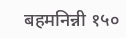बहमनिन्नी १५०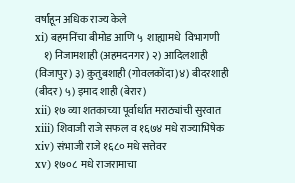वर्षांहून अधिक राज्य केले
xi) बहमनिंचा बीमोड आणि ५  शाह्यामधे  विभागणी
    १) निजामशाही (अहमदनगर) २) आदिलशाही (विजापुर) ३) क़ुतुबशाही (गोवलकोंदा)४) बीदरशाही (बीदर) ५) इमाद शाही (बेरार)
xii) १७ व्या शतकाच्या पूर्वार्धात मराठ्यांची सुरवात
xiii) शिवाजी राजे सफल व १६७४ मधे राज्याभिषेक
xiv) संभाजी राजे १६८० मधे सत्तेवर
xv) १७०८  मधे राजरामाचा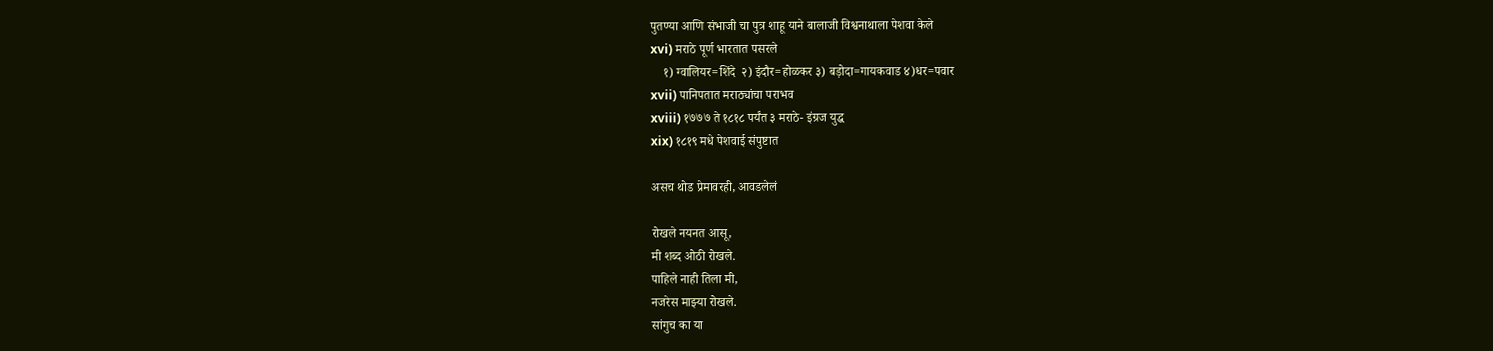पुतण्या आणि संभाजी चा पुत्र शाहू याने बालाजी विश्वनाथाला पेशवा केले
xvi) मराठे पूर्ण भारतात पसरले
    १) ग्वालियर=शिंदे  २) इंदौर=होळकर ३) बड़ोदा=गायकवाड ४)धर=पवार
xvii) पानिपतात मराठ्यांचा पराभव
xviii) १७७७ ते १८१८ पर्यंत ३ मराठे- इंग्रज युद्ध
xix) १८१९ मधे पेशवाई संपुष्टात

असच थोड प्रेमावरही, आवडलेलं

रोखले नयनत आसू,
मी शब्द ओठी रोखले.
पाहिले नाही तिला मी,
नजरेस माझ्या रोखले.
सांगुच का या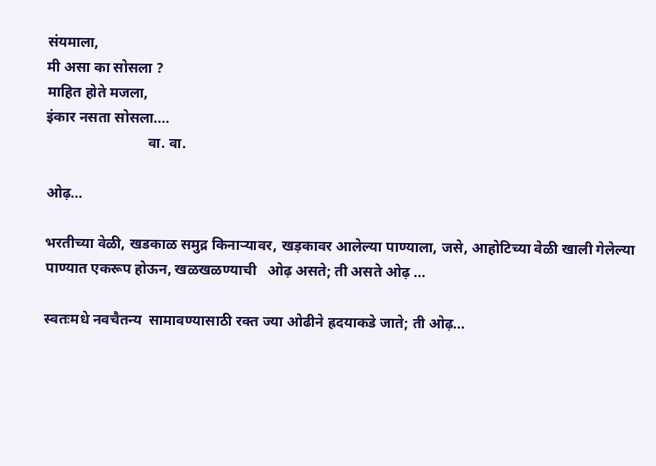संयमाला,
मी असा का सोसला ?
माहित होते मजला,
इंकार नसता सोसला....
                            वा. वा.

ओढ़...

भरतीच्या वेळी, खडकाळ समुद्र किनाऱ्यावर, खड़कावर आलेल्या पाण्याला, जसे, आहोटिच्या वेळी खाली गेलेल्या पाण्यात एकरूप होऊन, खळखळण्याची   ओढ़ असते; ती असते ओढ़ ...

स्वतःमधे नवचैतन्य  सामावण्यासाठी रक्त ज्या ओढीने ह्रदयाकडे जाते; ती ओढ़...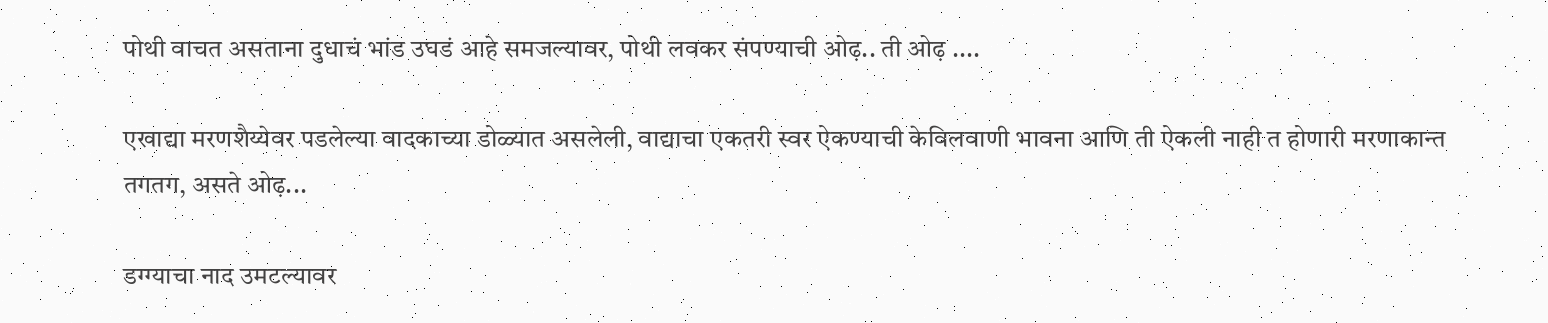पोथी वाचत असताना दुधाचं भांड उघडं आहे समजल्यावर, पोथी लवकर संपण्याची ओढ़.. ती ओढ़ ....

एखाद्या मरणशैय्येवर पडलेल्या वादकाच्या डोळ्यात असलेली, वाद्याचा एकतरी स्वर ऐकण्याची केविलवाणी भावना आणि ती ऐकली नाही त होणारी मरणाकान्त तगतग, असते ओढ़...

डग्ग्याचा नाद उमटल्यावर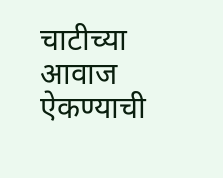चाटीच्या आवाज ऐकण्याची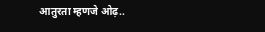आतुरता म्हणजे ओढ़..